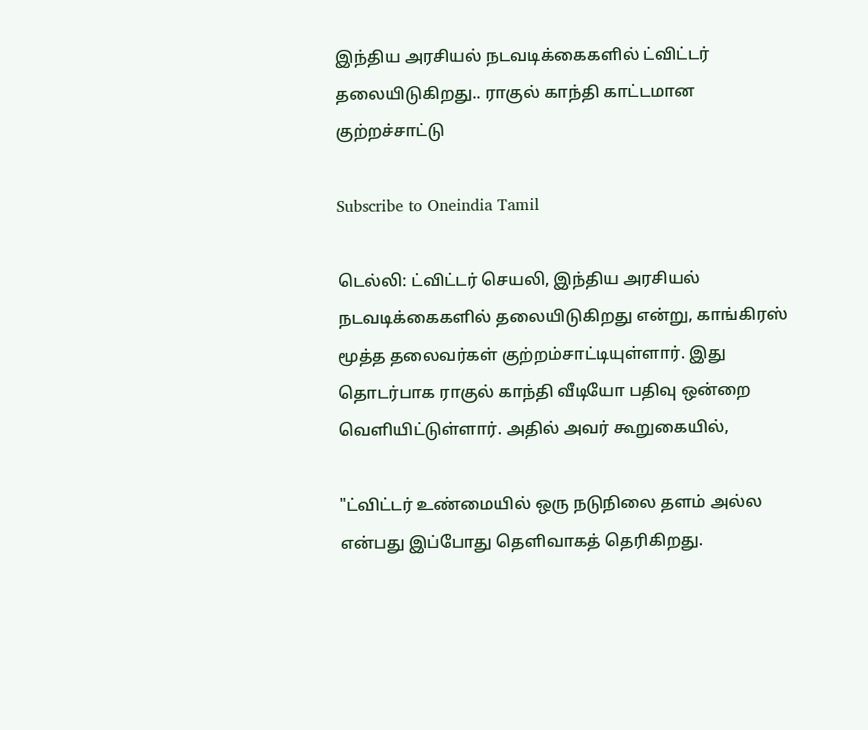இந்திய அரசியல் நடவடிக்கைகளில் ட்விட்டர் தலையிடுகிறது.. ராகுல் காந்தி காட்டமான குற்றச்சாட்டு

Subscribe to Oneindia Tamil

டெல்லி: ட்விட்டர் செயலி, இந்திய அரசியல் நடவடிக்கைகளில் தலையிடுகிறது என்று, காங்கிரஸ் மூத்த தலைவர்கள் குற்றம்சாட்டியுள்ளார். இது தொடர்பாக ராகுல் காந்தி வீடியோ பதிவு ஒன்றை வெளியிட்டுள்ளார். அதில் அவர் கூறுகையில்,

"ட்விட்டர் உண்மையில் ஒரு நடுநிலை தளம் அல்ல என்பது இப்போது தெளிவாகத் தெரிகிறது.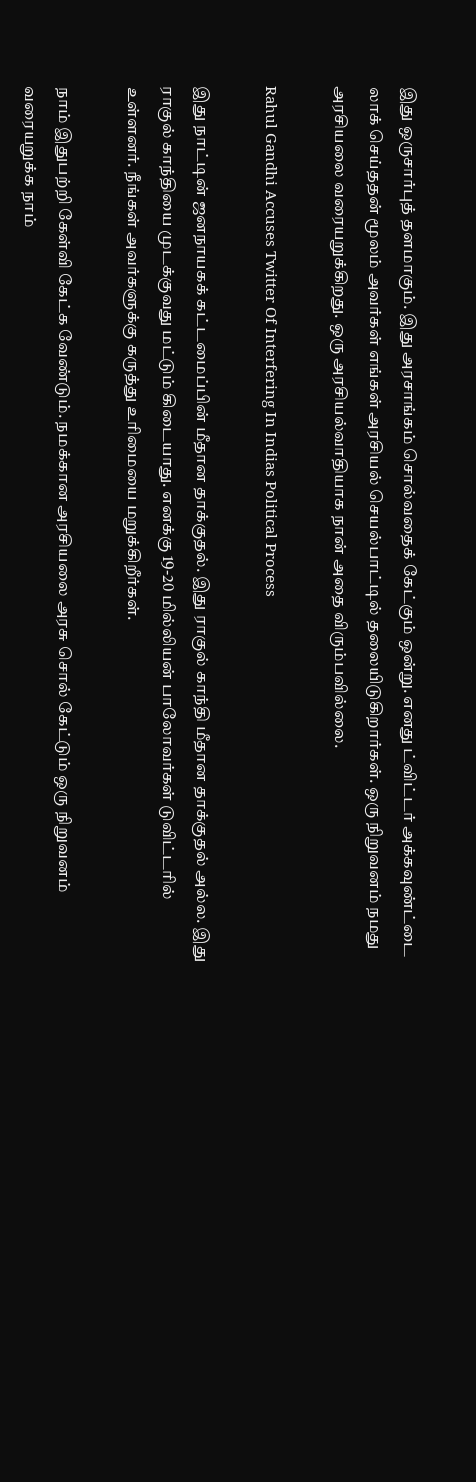இது ஒருசார்புத் தளமாகும். இது அரசாங்கம் சொல்வதைக் கேட்கும் ஒன்று. எனது ட்விட்டர் அக்கவுண்ட்டை லாக் செய்ததன் மூலம் அவர்கள் எங்கள் அரசியல் செயல்பாட்டில் தலையிடுகிறார்கள். ஒரு நிறுவனம் நமது அரசியலை வரையறுக்கிறது. ஒரு அரசியல்வாதியாக நான் அதை விரும்பவில்லை.

Rahul Gandhi Accuses Twitter Of Interfering In Indias Political Process

இது நாட்டின் ஜனநாயகக் கட்டமைப்பின் மீதான தாக்குதல். இது ராகுல் காந்தி மீதான தாக்குதல் அல்ல. இது ராகுல் காந்தியை முடக்குவது மட்டும் கிடையாது. எனக்கு 19-20 மில்லியன் பாலோவர்கள் டுவிட்டரில் உள்ளனர். நீங்கள் அவர்களுக்கு கருத்து உரிமையை மறுக்கிறீர்கள்.

நாம் இதுபற்றி கேள்வி கேட்க வேண்டும். நமக்கான அரசியலை அரசு சொல் கேட்டும் ஒரு நிறுவனம் வரையறுக்க நாம்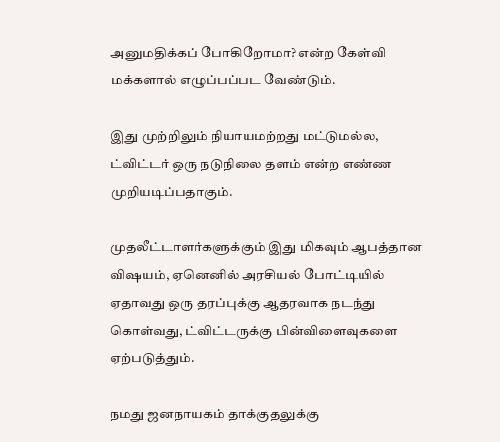அனுமதிக்கப் போகிறோமா? என்ற கேள்வி மக்களால் எழுப்பப்பட வேண்டும்.

இது முற்றிலும் நியாயமற்றது மட்டுமல்ல, ட்விட்டர் ஒரு நடுநிலை தளம் என்ற எண்ண முறியடிப்பதாகும்.

முதலீட்டாளர்களுக்கும் இது மிகவும் ஆபத்தான விஷயம், ஏனெனில் அரசியல் போட்டியில் ஏதாவது ஒரு தரப்புக்கு ஆதரவாக நடந்து கொள்வது, ட்விட்டருக்கு பின்விளைவுகளை ஏற்படுத்தும்.

நமது ஜனநாயகம் தாக்குதலுக்கு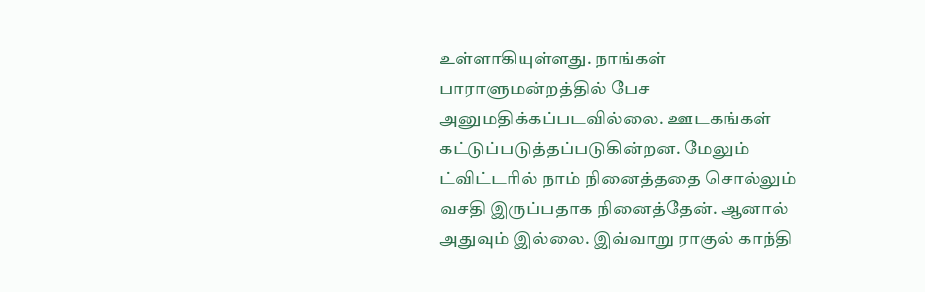உள்ளாகியுள்ளது. நாங்கள் பாராளுமன்றத்தில் பேச அனுமதிக்கப்படவில்லை. ஊடகங்கள் கட்டுப்படுத்தப்படுகின்றன. மேலும் ட்விட்டரில் நாம் நினைத்ததை சொல்லும் வசதி இருப்பதாக நினைத்தேன். ஆனால் அதுவும் இல்லை. இவ்வாறு ராகுல் காந்தி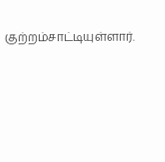குற்றம்சாட்டியுள்ளார்.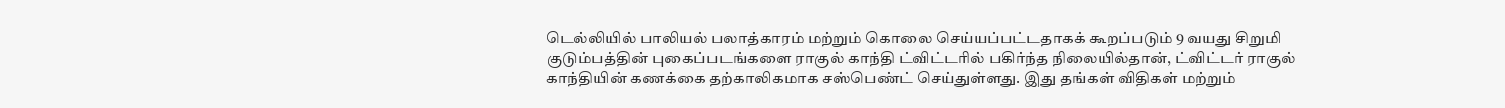டெல்லியில் பாலியல் பலாத்காரம் மற்றும் கொலை செய்யப்பட்டதாகக் கூறப்படும் 9 வயது சிறுமி குடும்பத்தின் புகைப்படங்களை ராகுல் காந்தி ட்விட்டரில் பகிர்ந்த நிலையில்தான், ட்விட்டர் ராகுல் காந்தியின் கணக்கை தற்காலிகமாக சஸ்பெண்ட் செய்துள்ளது. இது தங்கள் விதிகள் மற்றும்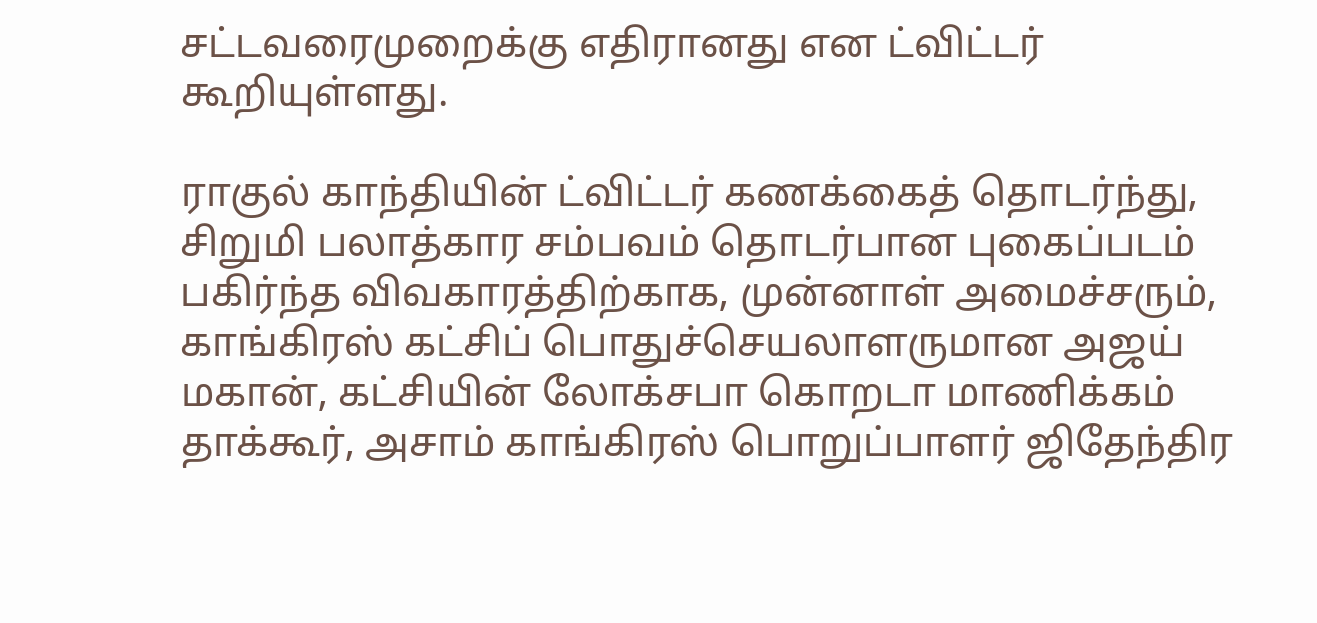சட்டவரைமுறைக்கு எதிரானது என ட்விட்டர் கூறியுள்ளது.

ராகுல் காந்தியின் ட்விட்டர் கணக்கைத் தொடர்ந்து, சிறுமி பலாத்கார சம்பவம் தொடர்பான புகைப்படம் பகிர்ந்த விவகாரத்திற்காக, முன்னாள் அமைச்சரும், காங்கிரஸ் கட்சிப் பொதுச்செயலாளருமான அஜய் மகான், கட்சியின் லோக்சபா கொறடா மாணிக்கம் தாக்கூர், அசாம் காங்கிரஸ் பொறுப்பாளர் ஜிதேந்திர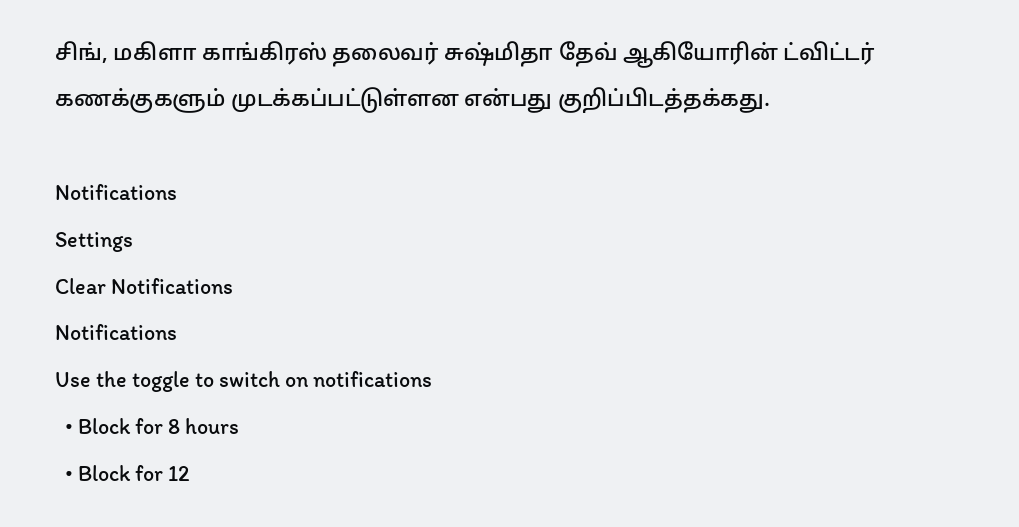சிங், மகிளா காங்கிரஸ் தலைவர் சுஷ்மிதா தேவ் ஆகியோரின் ட்விட்டர் கணக்குகளும் முடக்கப்பட்டுள்ளன என்பது குறிப்பிடத்தக்கது.

Notifications
Settings
Clear Notifications
Notifications
Use the toggle to switch on notifications
  • Block for 8 hours
  • Block for 12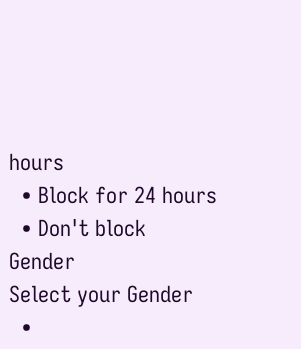hours
  • Block for 24 hours
  • Don't block
Gender
Select your Gender
  •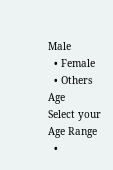Male
  • Female
  • Others
Age
Select your Age Range
  •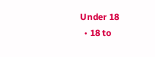Under 18
  • 18 to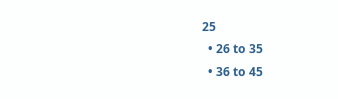25
  • 26 to 35
  • 36 to 45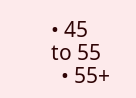• 45 to 55
  • 55+